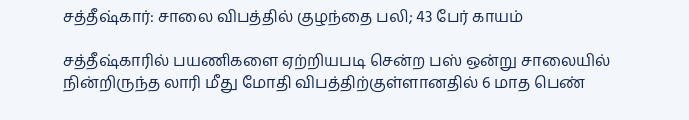சத்தீஷ்கார்: சாலை விபத்தில் குழந்தை பலி; 43 பேர் காயம்

சத்தீஷ்காரில் பயணிகளை ஏற்றியபடி சென்ற பஸ் ஒன்று சாலையில் நின்றிருந்த லாரி மீது மோதி விபத்திற்குள்ளானதில் 6 மாத பெண்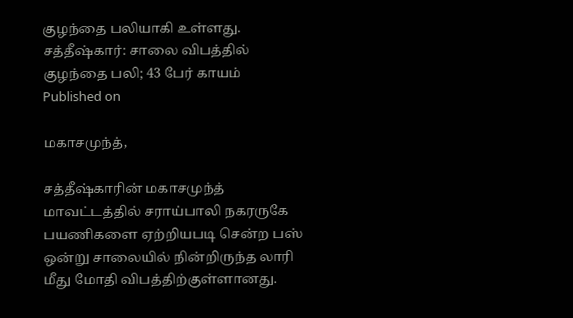குழந்தை பலியாகி உள்ளது.
சத்தீஷ்கார்: சாலை விபத்தில் குழந்தை பலி; 43 பேர் காயம்
Published on

மகாசமுந்த்,

சத்தீஷ்காரின் மகாசமுந்த் மாவட்டத்தில் சராய்பாலி நகரருகே பயணிகளை ஏற்றியபடி சென்ற பஸ் ஒன்று சாலையில் நின்றிருந்த லாரி மீது மோதி விபத்திற்குள்ளானது.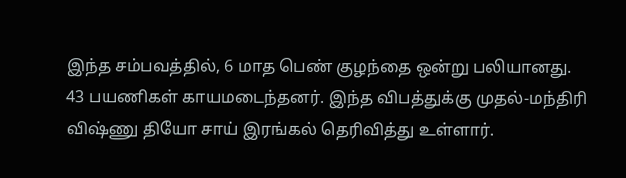இந்த சம்பவத்தில், 6 மாத பெண் குழந்தை ஒன்று பலியானது. 43 பயணிகள் காயமடைந்தனர். இந்த விபத்துக்கு முதல்-மந்திரி விஷ்ணு தியோ சாய் இரங்கல் தெரிவித்து உள்ளார்.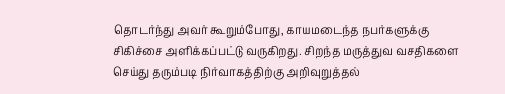தொடர்ந்து அவர் கூறும்போது, காயமடைந்த நபர்களுக்கு சிகிச்சை அளிக்கப்பட்டு வருகிறது. சிறந்த மருத்துவ வசதிகளை செய்து தரும்படி நிர்வாகத்திற்கு அறிவுறுத்தல்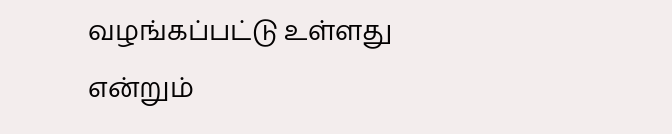வழங்கப்பட்டு உள்ளது என்றும்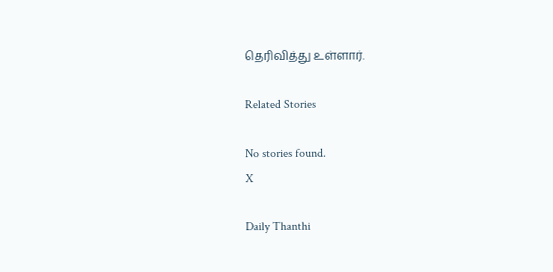தெரிவித்து உள்ளார்.

Related Stories

No stories found.
X

Daily Thanthi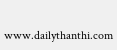www.dailythanthi.com